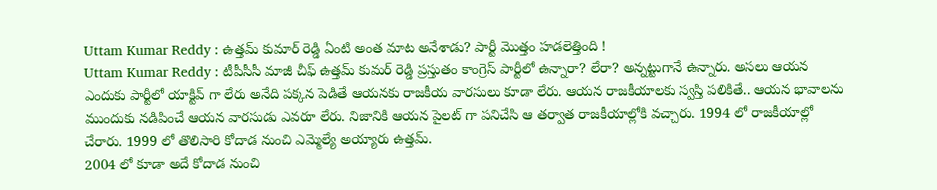Uttam Kumar Reddy : ఉత్తమ్ కుమార్ రెడ్డి ఏంటి అంత మాట అనేశాడు? పార్టీ మొత్తం హడలెత్తింది !
Uttam Kumar Reddy : టీపీసీసీ మాజీ చీఫ్ ఉత్తమ్ కుమర్ రెడ్డి ప్రస్తుతం కాంగ్రెస్ పార్టీలో ఉన్నారా? లేరా? అన్నట్టుగానే ఉన్నారు. అసలు ఆయన ఎందుకు పార్టీలో యాక్టివ్ గా లేరు అనేది పక్కన పెడితే ఆయనకు రాజకీయ వారసులు కూడా లేరు. ఆయన రాజకీయాలకు స్వస్తి పలికితే.. ఆయన భావాలను ముందుకు నడిపించే ఆయన వారసుడు ఎవరూ లేరు. నిజానికి ఆయన పైలట్ గా పనిచేసి ఆ తర్వాత రాజకీయాల్లోకి వచ్చారు. 1994 లో రాజకీయాల్లో చేరారు. 1999 లో తొలిసారి కోదాడ నుంచి ఎమ్మెల్యే అయ్యారు ఉత్తమ్.
2004 లో కూడా అదే కోదాడ నుంచి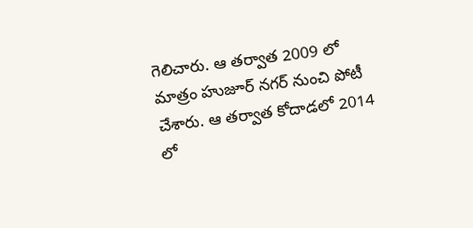గెలిచారు. ఆ తర్వాత 2009 లో మాత్రం హుజూర్ నగర్ నుంచి పోటీ చేశారు. ఆ తర్వాత కోదాడలో 2014 లో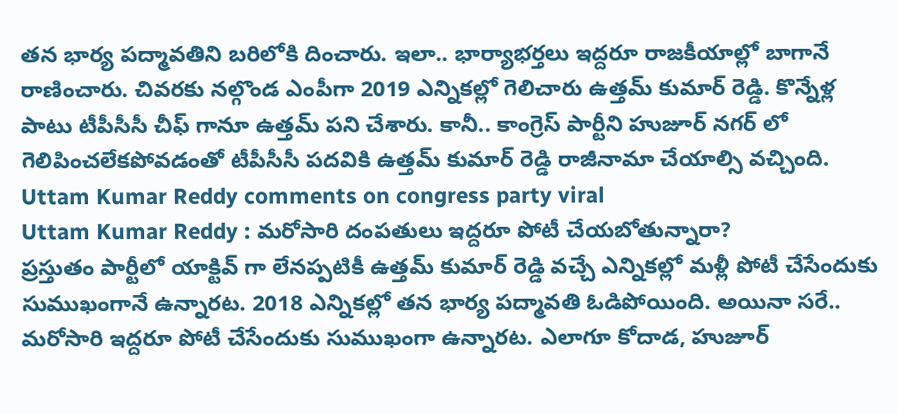తన భార్య పద్మావతిని బరిలోకి దించారు. ఇలా.. భార్యాభర్తలు ఇద్దరూ రాజకీయాల్లో బాగానే రాణించారు. చివరకు నల్గొండ ఎంపీగా 2019 ఎన్నికల్లో గెలిచారు ఉత్తమ్ కుమార్ రెడ్డి. కొన్నేళ్ల పాటు టీపీసీసీ చీఫ్ గానూ ఉత్తమ్ పని చేశారు. కానీ.. కాంగ్రెస్ పార్టీని హుజూర్ నగర్ లో గెలిపించలేకపోవడంతో టీపీసీసీ పదవికి ఉత్తమ్ కుమార్ రెడ్డి రాజీనామా చేయాల్సి వచ్చింది.
Uttam Kumar Reddy comments on congress party viral
Uttam Kumar Reddy : మరోసారి దంపతులు ఇద్దరూ పోటీ చేయబోతున్నారా?
ప్రస్తుతం పార్టీలో యాక్టివ్ గా లేనప్పటికీ ఉత్తమ్ కుమార్ రెడ్డి వచ్చే ఎన్నికల్లో మళ్లీ పోటీ చేసేందుకు సుముఖంగానే ఉన్నారట. 2018 ఎన్నికల్లో తన భార్య పద్మావతి ఓడిపోయింది. అయినా సరే.. మరోసారి ఇద్దరూ పోటీ చేసేందుకు సుముఖంగా ఉన్నారట. ఎలాగూ కోదాడ, హుజూర్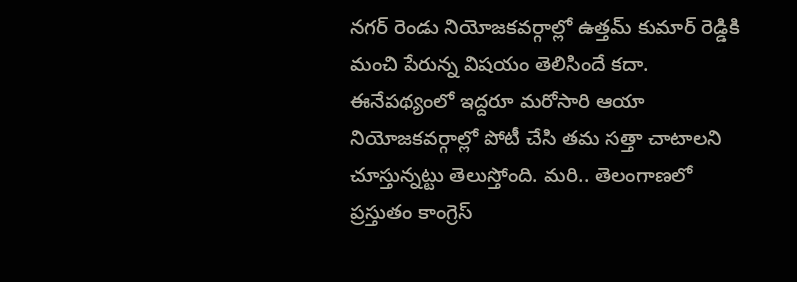నగర్ రెండు నియోజకవర్గాల్లో ఉత్తమ్ కుమార్ రెడ్డికి మంచి పేరున్న విషయం తెలిసిందే కదా. ఈనేపథ్యంలో ఇద్దరూ మరోసారి ఆయా నియోజకవర్గాల్లో పోటీ చేసి తమ సత్తా చాటాలని చూస్తున్నట్టు తెలుస్తోంది. మరి.. తెలంగాణలో ప్రస్తుతం కాంగ్రెస్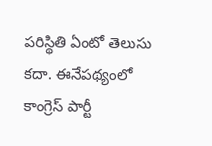పరిస్థితి ఏంటో తెలుసు కదా. ఈనేపథ్యంలో కాంగ్రెస్ పార్టీ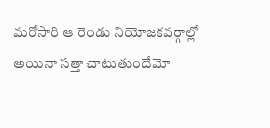మరోసారి ఆ రెండు నియోజకవర్గాల్లో అయినా సత్తా చాటుతుందేమో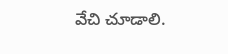వేచి చూడాలి.